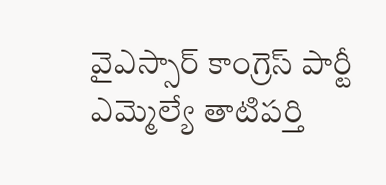వైఎస్సార్ కాంగ్రెస్ పార్టీ ఎమ్మెల్యే తాటిపర్తి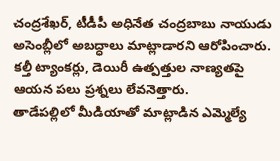చంద్రశేఖర్, టీడీపీ అధినేత చంద్రబాబు నాయుడు అసెంబ్లీలో అబద్ధాలు మాట్లాడారని ఆరోపించారు. కల్తీ ట్యాంకర్లు, డెయిరీ ఉత్పత్తుల నాణ్యతపై ఆయన పలు ప్రశ్నలు లేవనెత్తారు.
తాడేపల్లిలో మీడియాతో మాట్లాడిన ఎమ్మెల్యే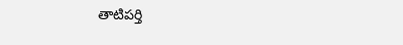తాటిపర్తి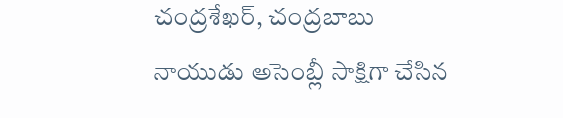చంద్రశేఖర్, చంద్రబాబు నాయుడు అసెంబ్లీ సాక్షిగా చేసిన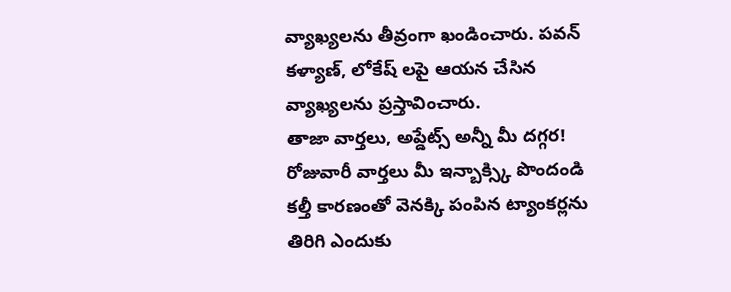వ్యాఖ్యలను తీవ్రంగా ఖండించారు. పవన్ కళ్యాణ్, లోకేష్ లపై ఆయన చేసిన వ్యాఖ్యలను ప్రస్తావించారు.
తాజా వార్తలు, అప్డేట్స్ అన్నీ మీ దగ్గర!
రోజువారీ వార్తలు మీ ఇన్బాక్స్కి పొందండి
కల్తీ కారణంతో వెనక్కి పంపిన ట్యాంకర్లను తిరిగి ఎందుకు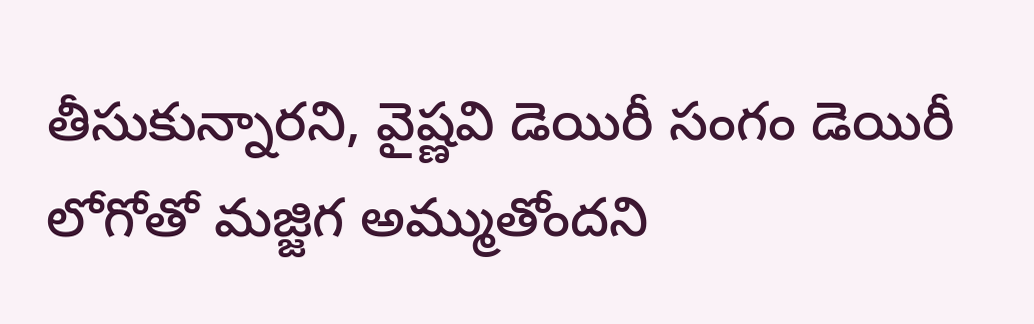తీసుకున్నారని, వైష్ణవి డెయిరీ సంగం డెయిరీ లోగోతో మజ్జిగ అమ్ముతోందని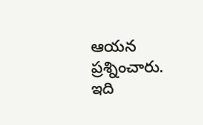ఆయన ప్రశ్నించారు. ఇది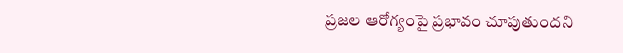ప్రజల ఆరోగ్యంపై ప్రభావం చూపుతుందని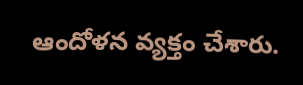ఆందోళన వ్యక్తం చేశారు.